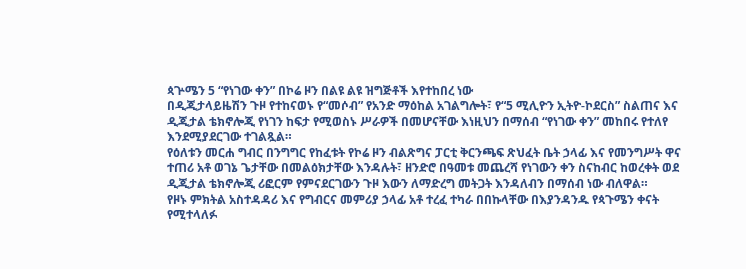ጳጕሜን 5 “የነገው ቀን” በኮሬ ዞን በልዩ ልዩ ዝግጅቶች እየተከበረ ነው
በዲጂታላይዜሽን ጉዞ የተከናወኑ የ“መሶብ” የአንድ ማዕከል አገልግሎት፣ የ“5 ሚሊዮን ኢትዮ-ኮደርስ” ስልጠና እና ዲጂታል ቴክኖሎጂ የነገን ከፍታ የሚወስኑ ሥራዎች በመሆናቸው እነዚህን በማሰብ “የነገው ቀን” መከበሩ የተለየ እንደሚያደርገው ተገልጿል።
የዕለቱን መርሐ ግብር በንግግር የከፈቱት የኮሬ ዞን ብልጽግና ፓርቲ ቅርንጫፍ ጽህፈት ቤት ኃላፊ እና የመንግሥት ዋና ተጠሪ አቶ ወገኔ ጌታቸው በመልዕክታቸው እንዳሉት፣ ዘንድሮ በዓመቱ መጨረሻ የነገውን ቀን ስናከብር ከወረቀት ወደ ዲጂታል ቴክኖሎጂ ሪፎርም የምናደርገውን ጉዞ እውን ለማድረግ መትጋት እንዳለብን በማሰብ ነው ብለዋል።
የዞኑ ምክትል አስተዳዳሪ እና የግብርና መምሪያ ኃላፊ አቶ ተረፈ ተካራ በበኩላቸው በእያንዳንዱ የጳጉሜን ቀናት የሚተላለፉ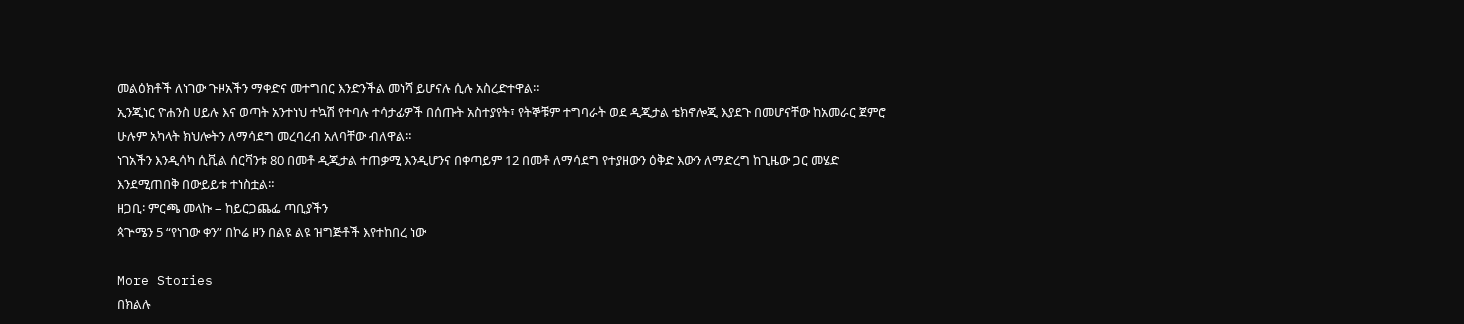መልዕክቶች ለነገው ጉዞአችን ማቀድና መተግበር እንድንችል መነሻ ይሆናሉ ሲሉ አስረድተዋል።
ኢንጂነር ዮሐንስ ሀይሉ እና ወጣት አንተነህ ተኳሽ የተባሉ ተሳታፊዎች በሰጡት አስተያየት፣ የትኞቹም ተግባራት ወደ ዲጂታል ቴክኖሎጂ እያደጉ በመሆናቸው ከአመራር ጀምሮ ሁሉም አካላት ክህሎትን ለማሳደግ መረባረብ አለባቸው ብለዋል።
ነገአችን እንዲሳካ ሲቪል ሰርቫንቱ 80 በመቶ ዲጂታል ተጠቃሚ እንዲሆንና በቀጣይም 12 በመቶ ለማሳደግ የተያዘውን ዕቅድ እውን ለማድረግ ከጊዜው ጋር መሄድ እንደሚጠበቅ በውይይቱ ተነስቷል።
ዘጋቢ፡ ምርጫ መላኩ – ከይርጋጨፌ ጣቢያችን
ጳጕሜን 5 “የነገው ቀን” በኮሬ ዞን በልዩ ልዩ ዝግጅቶች እየተከበረ ነው

More Stories
በክልሉ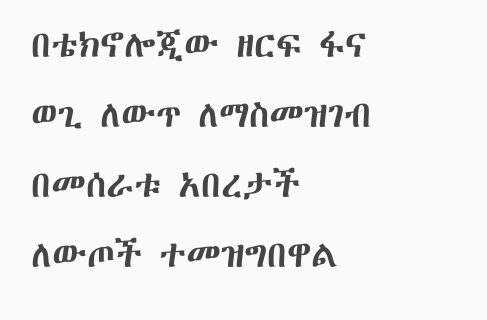በቴክኖሎጂው ዘርፍ ፋና ወጊ ለውጥ ለማስመዝገብ በመሰራቱ አበረታች ለውጦች ተመዝግበዋል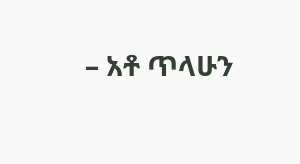– አቶ ጥላሁን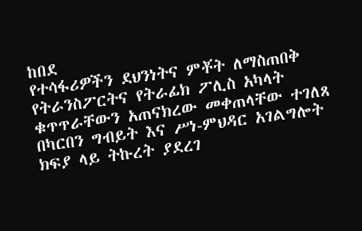ከበደ
የተሳፋሪዎችን ደህንነትና ምቾት ለማስጠበቅ የትራንስፖርትና የትራፊክ ፖሊስ አካላት ቁጥጥራቸውን አጠናክረው መቀጠላቸው ተገለጸ
በካርበን ግብይት እና ሥነ-ምህዳር አገልግሎት ክፍያ ላይ ትኩረት ያደረገ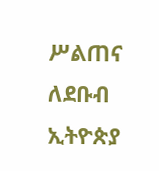ሥልጠና ለደቡብ ኢትዮጵያ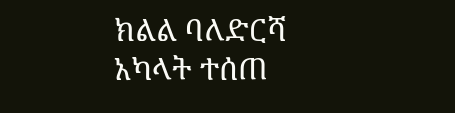ክልል ባለድርሻ አካላት ተሰጠ